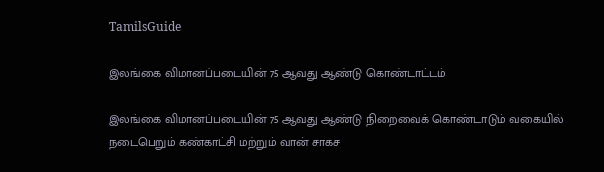TamilsGuide

இலங்கை விமானப்படையின் 75 ஆவது ஆண்டு கொண்டாட்டம்

இலங்கை விமானப்படையின் 75 ஆவது ஆண்டு நிறைவைக் கொண்டாடும் வகையில் நடைபெறும் கண்காட்சி மற்றும் வான் சாகச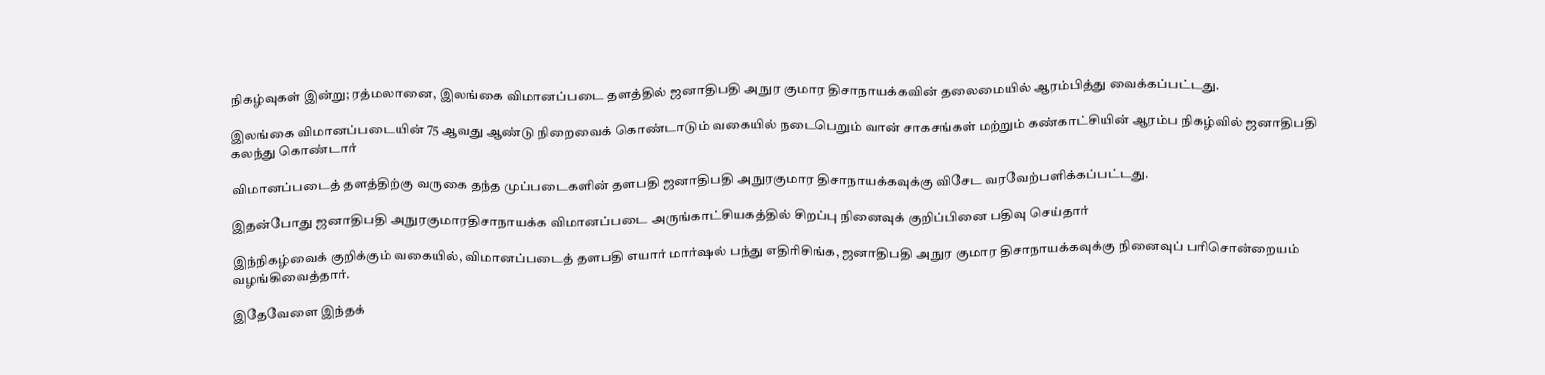நிகழ்வுகள் இன்று; ரத்மலானை, இலங்கை விமானப்படை தளத்தில் ஜனாதிபதி அநுர குமார திசாநாயக்கவின் தலைமையில் ஆரம்பித்து வைக்கப்பட்டது.

இலங்கை விமானப்படையின் 75 ஆவது ஆண்டு நிறைவைக் கொண்டாடும் வகையில் நடைபெறும் வான் சாகசங்கள் மற்றும் கண்காட்சியின் ஆரம்ப நிகழ்வில் ஜனாதிபதி கலந்து கொண்டார்

விமானப்படைத் தளத்திற்கு வருகை தந்த முப்படைகளின் தளபதி ஜனாதிபதி அநுரகுமார திசாநாயக்கவுக்கு விசேட வரவேற்பளிக்கப்பட்டது.

இதன்போது ஜனாதிபதி அநுரகுமாரதிசாநாயக்க விமானப்படை அருங்காட்சியகத்தில் சிறப்பு நினைவுக் குறிப்பினை பதிவு செய்தார்

இந்நிகழ்வைக் குறிக்கும் வகையில், விமானப்படைத் தளபதி எயார் மார்ஷல் பந்து எதிரிசிங்க, ஜனாதிபதி அநுர குமார திசாநாயக்கவுக்கு நினைவுப் பரிசொன்றையம் வழங்கிவைத்தார்.

இதேவேளை இந்தக்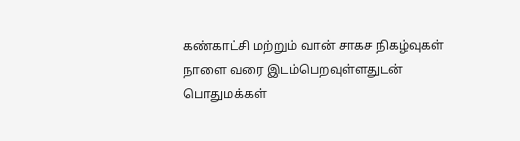கண்காட்சி மற்றும் வான் சாகச நிகழ்வுகள் நாளை வரை இடம்பெறவுள்ளதுடன் பொதுமக்கள்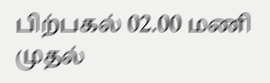பிற்பகல் 02.00 மணி முதல்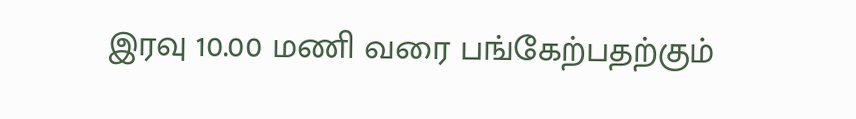இரவு 10.00 மணி வரை பங்கேற்பதற்கும்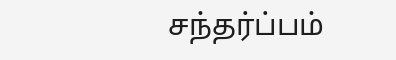சந்தர்ப்பம்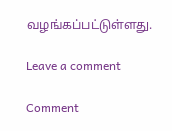வழங்கப்பட்டுள்ளது.

Leave a comment

Comment